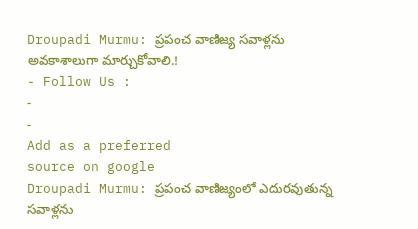Droupadi Murmu: ప్రపంచ వాణిజ్య సవాళ్లను అవకాశాలుగా మార్చుకోవాలి.!
- Follow Us :
-
-
Add as a preferred
source on google
Droupadi Murmu: ప్రపంచ వాణిజ్యంలో ఎదురవుతున్న సవాళ్లను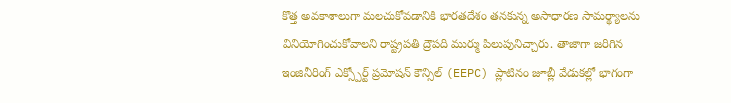కొత్త అవకాశాలుగా మలచుకోవడానికి భారతదేశం తనకున్న అసాధారణ సామర్థ్యాలను వినియోగించుకోవాలని రాష్ట్రపతి ద్రౌపది ముర్ము పిలుపునిచ్చారు. తాజాగా జరిగిన ఇంజినీరింగ్ ఎక్స్పోర్ట్ ప్రమోషన్ కౌన్సిల్ (EEPC) ప్లాటినం జూబ్లీ వేడుకల్లో భాగంగా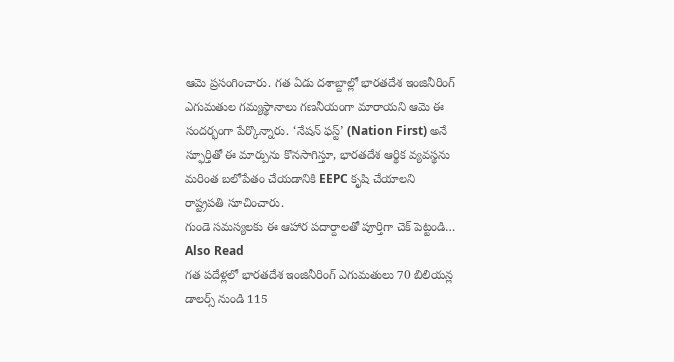ఆమె ప్రసంగించారు. గత ఏడు దశాబ్దాల్లో భారతదేశ ఇంజినీరింగ్ ఎగుమతుల గమ్యస్థానాలు గణనీయంగా మారాయని ఆమె ఈ సందర్భంగా పేర్కొన్నారు. ‘నేషన్ ఫస్ట్’ (Nation First) అనే స్ఫూర్తితో ఈ మార్పును కొనసాగిస్తూ, భారతదేశ ఆర్థిక వ్యవస్థను మరింత బలోపేతం చేయడానికి EEPC కృషి చేయాలని రాష్ట్రపతి సూచించారు.
గుండె సమస్యలకు ఈ ఆహార పదార్దాలతో పూర్తిగా చెక్ పెట్టండి…
Also Read
గత పదేళ్లలో భారతదేశ ఇంజినీరింగ్ ఎగుమతులు 70 బిలియన్ల డాలర్స్ నుండి 115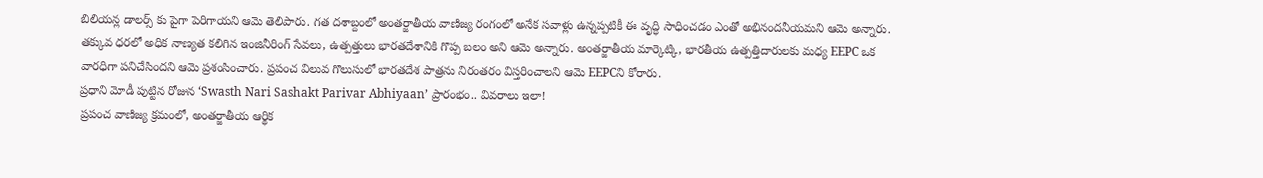బిలియన్ల డాలర్స్ కు పైగా పెరిగాయని ఆమె తెలిపారు. గత దశాబ్దంలో అంతర్జాతీయ వాణిజ్య రంగంలో అనేక సవాళ్లు ఉన్నప్పటికీ ఈ వృద్ధి సాధించడం ఎంతో అభినందనీయమని ఆమె అన్నారు. తక్కువ ధరలో అధిక నాణ్యత కలిగిన ఇంజినీరింగ్ సేవలు, ఉత్పత్తులు భారతదేశానికి గొప్ప బలం అని ఆమె అన్నారు. అంతర్జాతీయ మార్కెట్కి, భారతీయ ఉత్పత్తిదారులకు మధ్య EEPC ఒక వారధిగా పనిచేసిందని ఆమె ప్రశంసించారు. ప్రపంచ విలువ గొలుసులో భారతదేశ పాత్రను నిరంతరం విస్తరించాలని ఆమె EEPCని కోరారు.
ప్రధాని మోడీ పుట్టిన రోజున ‘Swasth Nari Sashakt Parivar Abhiyaan’ ప్రారంభం.. వివరాలు ఇలా!
ప్రపంచ వాణిజ్య క్రమంలో, అంతర్జాతీయ ఆర్థిక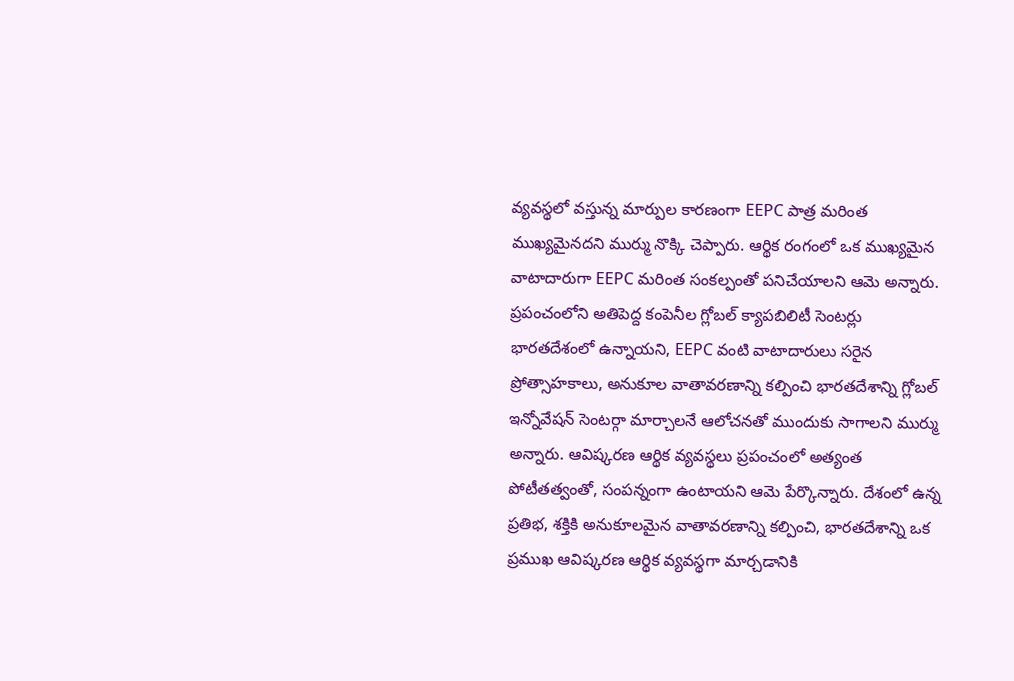వ్యవస్థలో వస్తున్న మార్పుల కారణంగా EEPC పాత్ర మరింత ముఖ్యమైనదని ముర్ము నొక్కి చెప్పారు. ఆర్థిక రంగంలో ఒక ముఖ్యమైన వాటాదారుగా EEPC మరింత సంకల్పంతో పనిచేయాలని ఆమె అన్నారు. ప్రపంచంలోని అతిపెద్ద కంపెనీల గ్లోబల్ క్యాపబిలిటీ సెంటర్లు భారతదేశంలో ఉన్నాయని, EEPC వంటి వాటాదారులు సరైన ప్రోత్సాహకాలు, అనుకూల వాతావరణాన్ని కల్పించి భారతదేశాన్ని గ్లోబల్ ఇన్నోవేషన్ సెంటర్గా మార్చాలనే ఆలోచనతో ముందుకు సాగాలని ముర్ము అన్నారు. ఆవిష్కరణ ఆర్థిక వ్యవస్థలు ప్రపంచంలో అత్యంత పోటీతత్వంతో, సంపన్నంగా ఉంటాయని ఆమె పేర్కొన్నారు. దేశంలో ఉన్న ప్రతిభ, శక్తికి అనుకూలమైన వాతావరణాన్ని కల్పించి, భారతదేశాన్ని ఒక ప్రముఖ ఆవిష్కరణ ఆర్థిక వ్యవస్థగా మార్చడానికి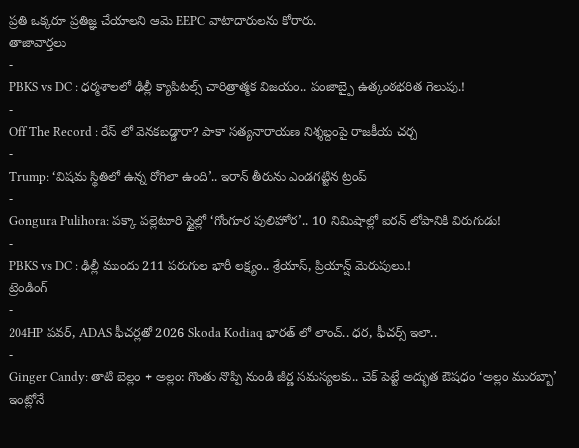ప్రతి ఒక్కరూ ప్రతిజ్ఞ చేయాలని ఆమె EEPC వాటాదారులను కోరారు.
తాజావార్తలు
-
PBKS vs DC : ధర్మశాలలో ఢిల్లీ క్యాపిటల్స్ చారిత్రాత్మక విజయం.. పంజాబ్పై ఉత్కంఠభరిత గెలుపు.!
-
Off The Record : రేస్ లో వెనకబడ్డారా? పాకా సత్యనారాయణ నిశ్శబ్దంపై రాజకీయ చర్చ
-
Trump: ‘విషమ స్థితిలో ఉన్న రోగిలా ఉంది’.. ఇరాన్ తీరును ఎండగట్టిన ట్రంప్
-
Gongura Pulihora: పక్కా పల్లెటూరి స్టైల్లో ‘గోంగూర పులిహోర’.. 10 నిమిషాల్లో ఐరన్ లోపానికి విరుగుడు!
-
PBKS vs DC : ఢిల్లీ ముందు 211 పరుగుల భారీ లక్ష్యం.. శ్రేయాస్, ప్రియాన్ష్ మెరుపులు.!
ట్రెండింగ్
-
204HP పవర్, ADAS ఫీచర్లతో 2026 Skoda Kodiaq భారత్ లో లాంచ్.. ధర, ఫీచర్స్ ఇలా..
-
Ginger Candy: తాటి బెల్లం + అల్లం: గొంతు నొప్పి నుండి జీర్ణ సమస్యలకు.. చెక్ పెట్టే అద్భుత ఔషధం ‘అల్లం మురబ్బా’ ఇంట్లోనే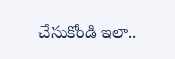చేసుకోండి ఇలా..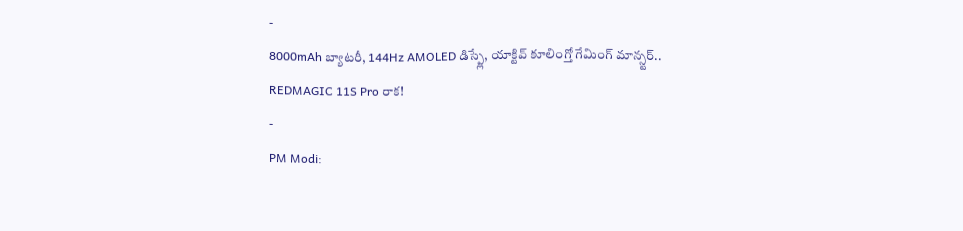-
8000mAh బ్యాటరీ, 144Hz AMOLED డిస్ప్లే, యాక్టివ్ కూలింగ్తో గేమింగ్ మాన్స్టర్.. REDMAGIC 11S Pro రాక!
-
PM Modi: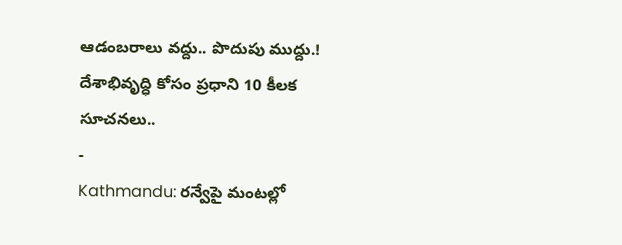ఆడంబరాలు వద్దు.. పొదుపు ముద్దు.! దేశాభివృద్ధి కోసం ప్రధాని 10 కీలక సూచనలు..
-
Kathmandu: రన్వేపై మంటల్లో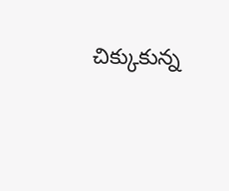చిక్కుకున్న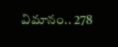విమానం.. 278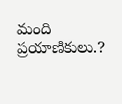మంది ప్రయాణికులు.?